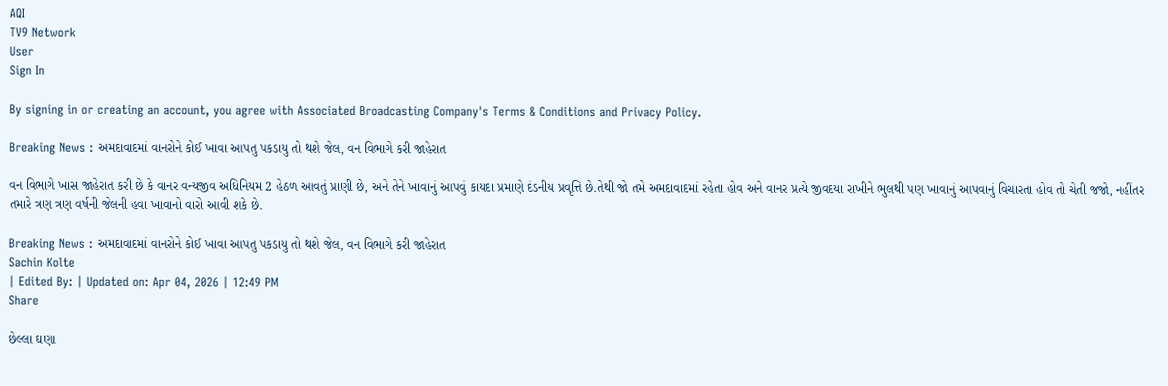AQI
TV9 Network
User
Sign In

By signing in or creating an account, you agree with Associated Broadcasting Company's Terms & Conditions and Privacy Policy.

Breaking News : અમદાવાદમાં વાનરોને કોઈ ખાવા આપતુ પકડાયુ તો થશે જેલ, વન વિભાગે કરી જાહેરાત

વન વિભાગે ખાસ જાહેરાત કરી છે કે વાનર વન્યજીવ અધિનિયમ 2 હેઠળ આવતું પ્રાણી છે, અને તેને ખાવાનું આપવું કાયદા પ્રમાણે દંડનીય પ્રવૃત્તિ છે.તેથી જો તમે અમદાવાદમાં રહેતા હોવ અને વાનર પ્રત્યે જીવદયા રાખીને ભુલથી પણ ખાવાનું આપવાનું વિચારતા હોવ તો ચેતી જજો, નહીંતર તમારે ત્રણ ત્રણ વર્ષની જેલની હવા ખાવાનો વારો આવી શકે છે.

Breaking News : અમદાવાદમાં વાનરોને કોઈ ખાવા આપતુ પકડાયુ તો થશે જેલ, વન વિભાગે કરી જાહેરાત
Sachin Kolte
| Edited By: | Updated on: Apr 04, 2026 | 12:49 PM
Share

છેલ્લા ઘણા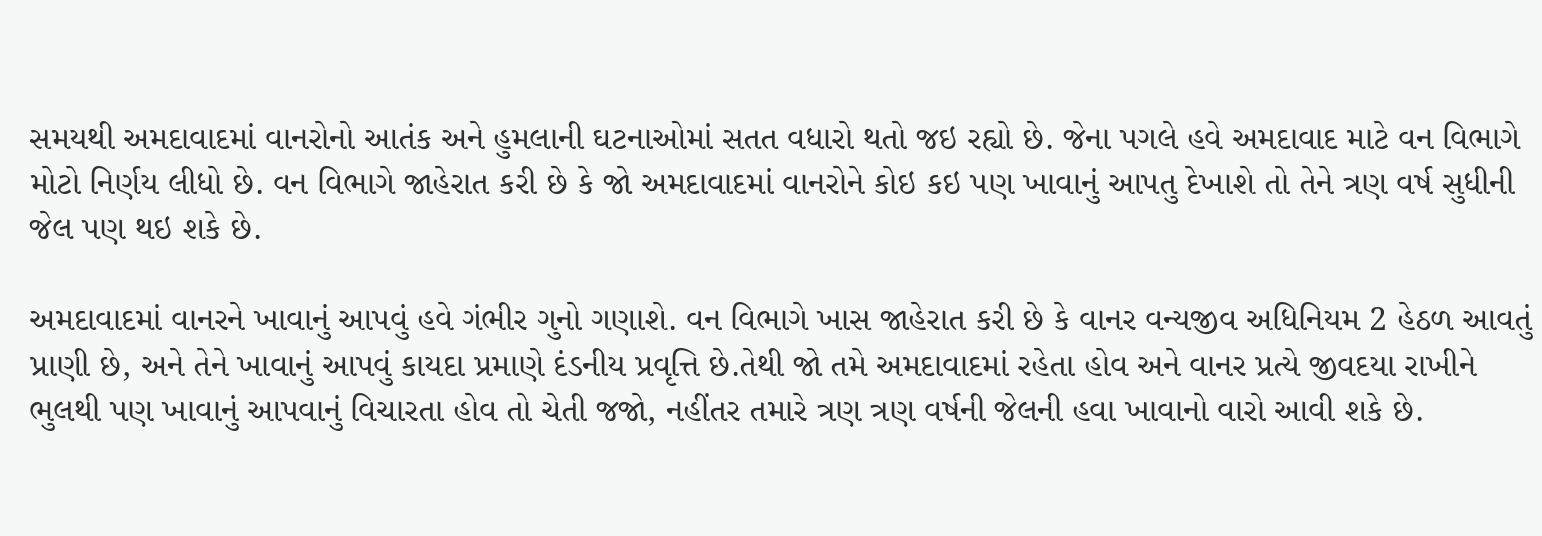સમયથી અમદાવાદમાં વાનરોનો આતંક અને હુમલાની ઘટનાઓમાં સતત વધારો થતો જઇ રહ્યો છે. જેના પગલે હવે અમદાવાદ માટે વન વિભાગે મોટો નિર્ણય લીધો છે. વન વિભાગે જાહેરાત કરી છે કે જો અમદાવાદમાં વાનરોને કોઇ કઇ પણ ખાવાનું આપતુ દેખાશે તો તેને ત્રણ વર્ષ સુધીની જેલ પણ થઇ શકે છે.

અમદાવાદમાં વાનરને ખાવાનું આપવું હવે ગંભીર ગુનો ગણાશે. વન વિભાગે ખાસ જાહેરાત કરી છે કે વાનર વન્યજીવ અધિનિયમ 2 હેઠળ આવતું પ્રાણી છે, અને તેને ખાવાનું આપવું કાયદા પ્રમાણે દંડનીય પ્રવૃત્તિ છે.તેથી જો તમે અમદાવાદમાં રહેતા હોવ અને વાનર પ્રત્યે જીવદયા રાખીને ભુલથી પણ ખાવાનું આપવાનું વિચારતા હોવ તો ચેતી જજો, નહીંતર તમારે ત્રણ ત્રણ વર્ષની જેલની હવા ખાવાનો વારો આવી શકે છે.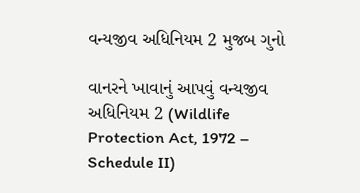વન્યજીવ અધિનિયમ 2 મુજબ ગુનો

વાનરને ખાવાનું આપવું વન્યજીવ અધિનિયમ 2 (Wildlife Protection Act, 1972 – Schedule II)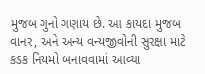મુજબ ગુનો ગણાય છે. આ કાયદા મુજબ વાનર, અને અન્ય વન્યજીવોની સુરક્ષા માટે કડક નિયમો બનાવવામાં આવ્યા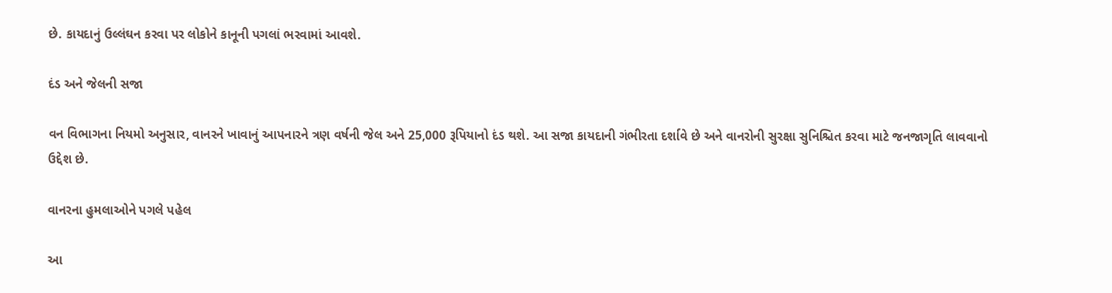છે. કાયદાનું ઉલ્લંઘન કરવા પર લોકોને કાનૂની પગલાં ભરવામાં આવશે.

દંડ અને જેલની સજા

વન વિભાગના નિયમો અનુસાર, વાનરને ખાવાનું આપનારને ત્રણ વર્ષની જેલ અને 25,000 રૂપિયાનો દંડ થશે. આ સજા કાયદાની ગંભીરતા દર્શાવે છે અને વાનરોની સુરક્ષા સુનિશ્ચિત કરવા માટે જનજાગૃતિ લાવવાનો ઉદ્દેશ છે.

વાનરના હુમલાઓને પગલે પહેલ

આ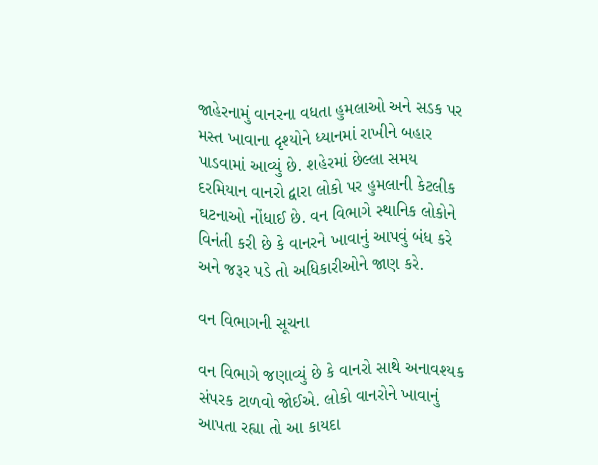જાહેરનામું વાનરના વધતા હુમલાઓ અને સડક પર મસ્ત ખાવાના દૃશ્યોને ધ્યાનમાં રાખીને બહાર પાડવામાં આવ્યું છે. શહેરમાં છેલ્લા સમય દરમિયાન વાનરો દ્વારા લોકો પર હુમલાની કેટલીક ઘટનાઓ નોંધાઈ છે. વન વિભાગે સ્થાનિક લોકોને વિનંતી કરી છે કે વાનરને ખાવાનું આપવું બંધ કરે અને જરૂર પડે તો અધિકારીઓને જાણ કરે.

વન વિભાગની સૂચના

વન વિભાગે જણાવ્યું છે કે વાનરો સાથે અનાવશ્યક સંપરક ટાળવો જોઈએ. લોકો વાનરોને ખાવાનું આપતા રહ્યા તો આ કાયદા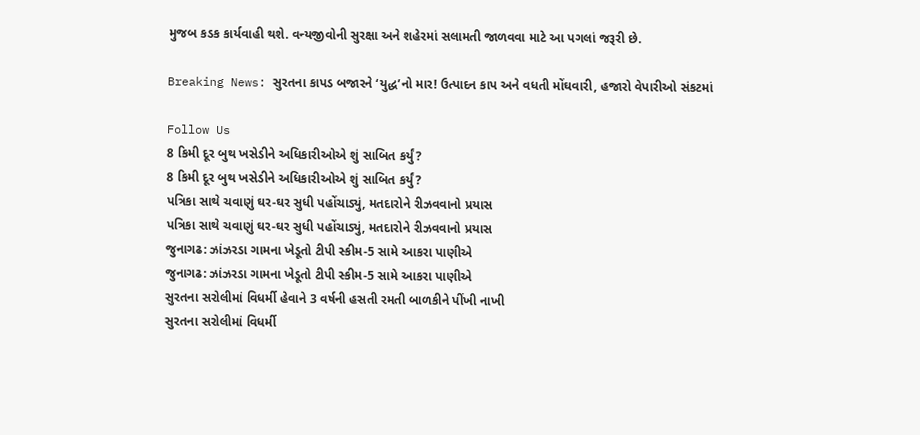મુજબ કડક કાર્યવાહી થશે. વન્યજીવોની સુરક્ષા અને શહેરમાં સલામતી જાળવવા માટે આ પગલાં જરૂરી છે.

Breaking News: સુરતના કાપડ બજારને ‘યુદ્ધ’નો માર! ઉત્પાદન કાપ અને વધતી મોંઘવારી, હજારો વેપારીઓ સંકટમાં

Follow Us
8 કિમી દૂર બુથ ખસેડીને અધિકારીઓએ શું સાબિત કર્યું?
8 કિમી દૂર બુથ ખસેડીને અધિકારીઓએ શું સાબિત કર્યું?
પત્રિકા સાથે ચવાણું ઘર-ઘર સુધી પહોંચાડ્યું, મતદારોને રીઝવવાનો પ્રયાસ
પત્રિકા સાથે ચવાણું ઘર-ઘર સુધી પહોંચાડ્યું, મતદારોને રીઝવવાનો પ્રયાસ
જુનાગઢ: ઝાંઝરડા ગામના ખેડૂતો ટીપી સ્કીમ-5 સામે આકરા પાણીએ
જુનાગઢ: ઝાંઝરડા ગામના ખેડૂતો ટીપી સ્કીમ-5 સામે આકરા પાણીએ
સુરતના સરોલીમાં વિધર્મી હેવાને 3 વર્ષની હસતી રમતી બાળકીને પીંખી નાખી
સુરતના સરોલીમાં વિધર્મી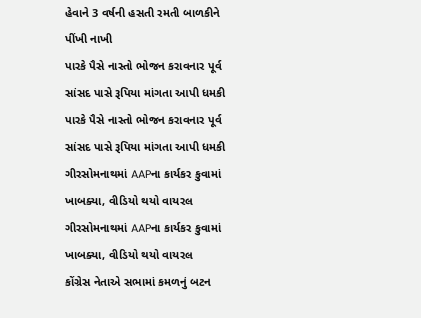હેવાને 3 વર્ષની હસતી રમતી બાળકીને પીંખી નાખી
પારકે પૈસે નાસ્તો ભોજન કરાવનાર પૂર્વ સાંસદ પાસે રૂપિયા માંગતા આપી ધમકી
પારકે પૈસે નાસ્તો ભોજન કરાવનાર પૂર્વ સાંસદ પાસે રૂપિયા માંગતા આપી ધમકી
ગીરસોમનાથમાં AAPના કાર્યકર કુવામાં ખાબક્યા, વીડિયો થયો વાયરલ
ગીરસોમનાથમાં AAPના કાર્યકર કુવામાં ખાબક્યા, વીડિયો થયો વાયરલ
કોંગ્રેસ નેતાએ સભામાં કમળનું બટન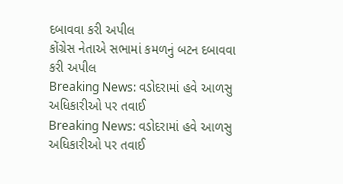દબાવવા કરી અપીલ
કોંગ્રેસ નેતાએ સભામાં કમળનું બટન દબાવવા કરી અપીલ
Breaking News: વડોદરામાં હવે આળસુ અધિકારીઓ પર તવાઈ
Breaking News: વડોદરામાં હવે આળસુ અધિકારીઓ પર તવાઈ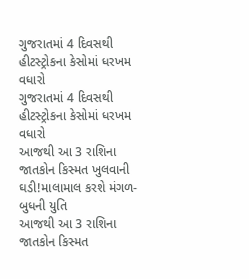ગુજરાતમાં 4 દિવસથી હીટસ્ટ્રોકના કેસોમાં ધરખમ વધારો
ગુજરાતમાં 4 દિવસથી હીટસ્ટ્રોકના કેસોમાં ધરખમ વધારો
આજથી આ 3 રાશિના જાતકોન કિસ્મત ખુલવાની ઘડી!માલામાલ કરશે મંગળ-બુધની યુતિ
આજથી આ 3 રાશિના જાતકોન કિસ્મત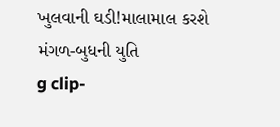ખુલવાની ઘડી!માલામાલ કરશે મંગળ-બુધની યુતિ
g clip-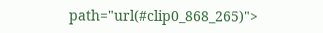path="url(#clip0_868_265)">